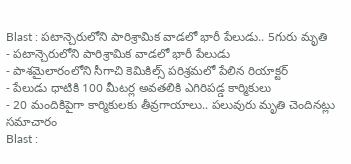Blast : పటాన్చెరులోని పారిశ్రామిక వాడలో భారీ పేలుడు.. 5గురు మృతి
- పటాన్చెరులోని పారిశ్రామిక వాడలో భారీ పేలుడు
- పాశమైలారంలోని సీగాచి కెమికిల్స్ పరిశ్రమలో పేలిన రియాక్టర్
- పేలుడు ధాటికి 100 మీటర్ల అవతలికి ఎగిరిపడ్డ కార్మికులు
- 20 మందికిపైగా కార్మికులకు తీవ్రగాయాలు.. పలువురు మృతి చెందినట్లు సమాచారం
Blast :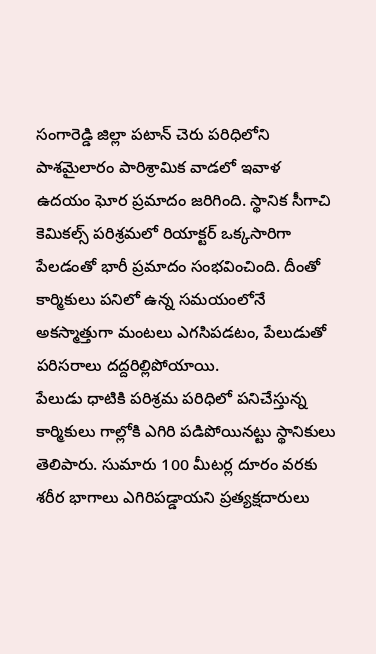సంగారెడ్డి జిల్లా పటాన్ చెరు పరిధిలోని పాశమైలారం పారిశ్రామిక వాడలో ఇవాళ ఉదయం ఘోర ప్రమాదం జరిగింది. స్థానిక సీగాచి కెమికల్స్ పరిశ్రమలో రియాక్టర్ ఒక్కసారిగా పేలడంతో భారీ ప్రమాదం సంభవించింది. దీంతో కార్మికులు పనిలో ఉన్న సమయంలోనే అకస్మాత్తుగా మంటలు ఎగసిపడటం, పేలుడుతో పరిసరాలు దద్దరిల్లిపోయాయి.
పేలుడు ధాటికి పరిశ్రమ పరిధిలో పనిచేస్తున్న కార్మికులు గాల్లోకి ఎగిరి పడిపోయినట్టు స్థానికులు తెలిపారు. సుమారు 100 మీటర్ల దూరం వరకు శరీర భాగాలు ఎగిరిపడ్డాయని ప్రత్యక్షదారులు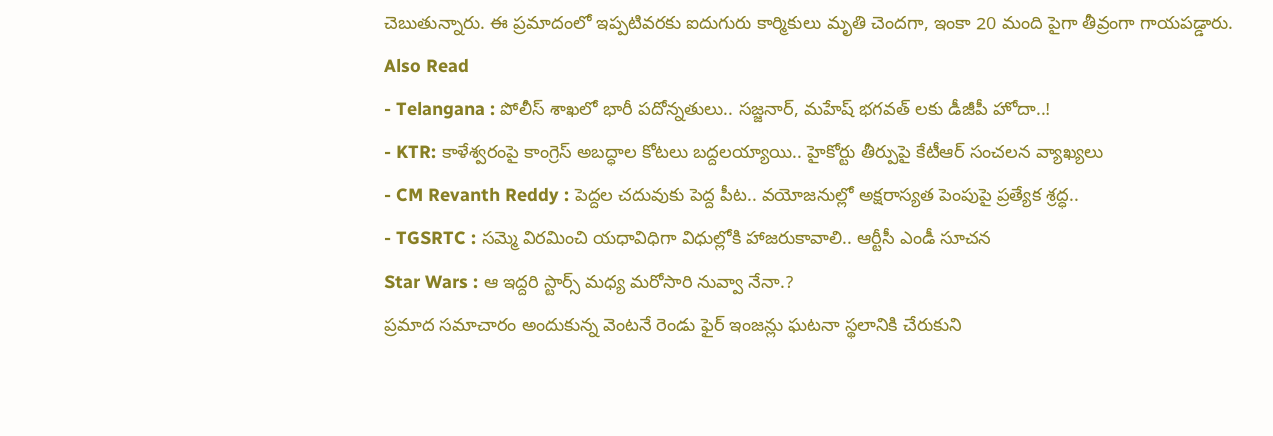చెబుతున్నారు. ఈ ప్రమాదంలో ఇప్పటివరకు ఐదుగురు కార్మికులు మృతి చెందగా, ఇంకా 20 మంది పైగా తీవ్రంగా గాయపడ్డారు.
Also Read
- Telangana : పోలీస్ శాఖలో భారీ పదోన్నతులు.. సజ్జనార్, మహేష్ భగవత్ లకు డీజీపీ హోదా..!
- KTR: కాళేశ్వరంపై కాంగ్రెస్ అబద్ధాల కోటలు బద్దలయ్యాయి.. హైకోర్టు తీర్పుపై కేటీఆర్ సంచలన వ్యాఖ్యలు
- CM Revanth Reddy : పెద్దల చదువుకు పెద్ద పీట.. వయోజనుల్లో అక్షరాస్యత పెంపుపై ప్రత్యేక శ్రద్ధ..
- TGSRTC : సమ్మె విరమించి యధావిధిగా విధుల్లోకి హాజరుకావాలి.. ఆర్టీసీ ఎండీ సూచన
Star Wars : ఆ ఇద్దరి స్టార్స్ మధ్య మరోసారి నువ్వా నేనా.?
ప్రమాద సమాచారం అందుకున్న వెంటనే రెండు ఫైర్ ఇంజన్లు ఘటనా స్థలానికి చేరుకుని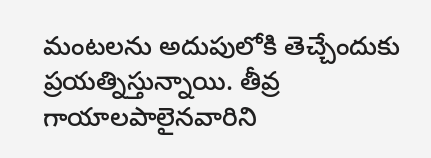మంటలను అదుపులోకి తెచ్చేందుకు ప్రయత్నిస్తున్నాయి. తీవ్ర గాయాలపాలైనవారిని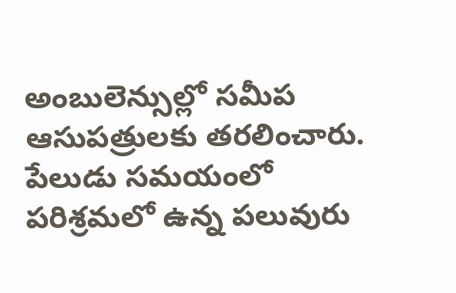అంబులెన్సుల్లో సమీప ఆసుపత్రులకు తరలించారు.
పేలుడు సమయంలో పరిశ్రమలో ఉన్న పలువురు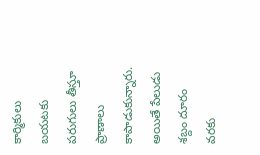కార్మికులు బయటకు పరుగులు తీస్తూ ప్రాణాలు కాపాడుకున్నారు. అయితే పేలుడు శబ్దం దూరం వరకు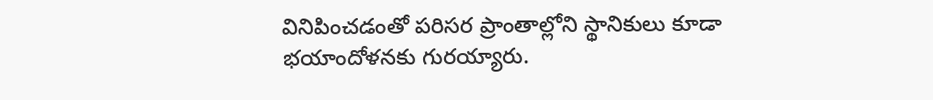వినిపించడంతో పరిసర ప్రాంతాల్లోని స్థానికులు కూడా భయాందోళనకు గురయ్యారు.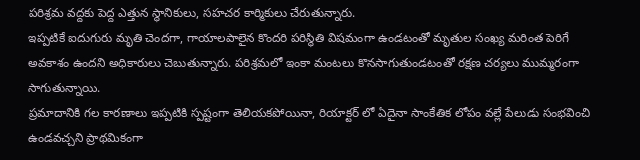పరిశ్రమ వద్దకు పెద్ద ఎత్తున స్థానికులు, సహచర కార్మికులు చేరుతున్నారు.
ఇప్పటికే ఐదుగురు మృతి చెందగా, గాయాలపాలైన కొందరి పరిస్థితి విషమంగా ఉండటంతో మృతుల సంఖ్య మరింత పెరిగే అవకాశం ఉందని అధికారులు చెబుతున్నారు. పరిశ్రమలో ఇంకా మంటలు కొనసాగుతుండటంతో రక్షణ చర్యలు ముమ్మరంగా సాగుతున్నాయి.
ప్రమాదానికి గల కారణాలు ఇప్పటికి స్పష్టంగా తెలియకపోయినా, రియాక్టర్ లో ఏదైనా సాంకేతిక లోపం వల్లే పేలుడు సంభవించి ఉండవచ్చని ప్రాథమికంగా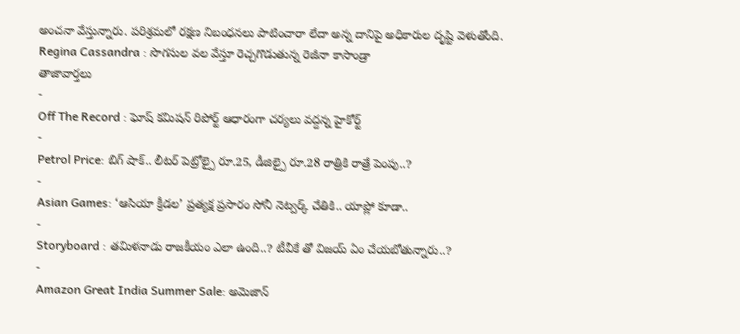అంచనా వేస్తున్నారు. పరిశ్రమలో రక్షణ నిబంధనలు పాటించారా లేదా అన్న దానిపై అధికారుల దృష్టి వెళుతోంది.
Regina Cassandra : సొగసుల వల వేస్తూ రెచ్చగొడుతున్న రెజీనా కాసాండ్రా
తాజావార్తలు
-
Off The Record : ఘోష్ కమిషన్ రిపోర్ట్ ఆధారంగా చర్యలు వద్దన్న హైకోర్ట్
-
Petrol Price: బిగ్ షాక్.. లీటర్ పెట్రోల్పై రూ.25, డీజిల్పై రూ.28 రాత్రికి రాత్రే పెంపు..?
-
Asian Games: ‘ఆసియా క్రీడల’ ప్రత్యక్ష ప్రసారం సోనీ నెట్వర్క్ చేతికి.. యాప్లో కూడా..
-
Storyboard : తమిళనాడు రాజకీయం ఎలా ఉంది..? టీవీకే తో విజయ్ ఏం చేయబోతున్నారు..?
-
Amazon Great India Summer Sale: అమెజాన్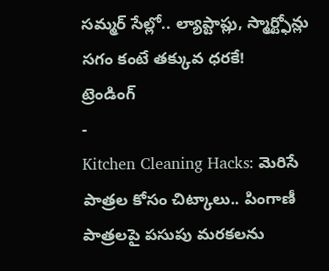సమ్మర్ సేల్లో.. ల్యాప్టాప్లు, స్మార్ట్ఫోన్లు సగం కంటే తక్కువ ధరకే!
ట్రెండింగ్
-
Kitchen Cleaning Hacks: మెరిసే పాత్రల కోసం చిట్కాలు.. పింగాణీ పాత్రలపై పసుపు మరకలను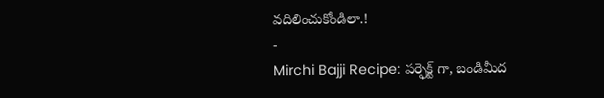వదిలించుకోండిలా.!
-
Mirchi Bajji Recipe: పర్ఫెక్ట్ గా, బండిమీద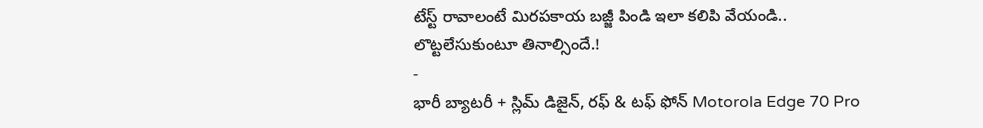టేస్ట్ రావాలంటే మిరపకాయ బజ్జీ పిండి ఇలా కలిపి వేయండి.. లొట్టలేసుకుంటూ తినాల్సిందే.!
-
భారీ బ్యాటరీ + స్లిమ్ డిజైన్, రఫ్ & టఫ్ ఫోన్ Motorola Edge 70 Pro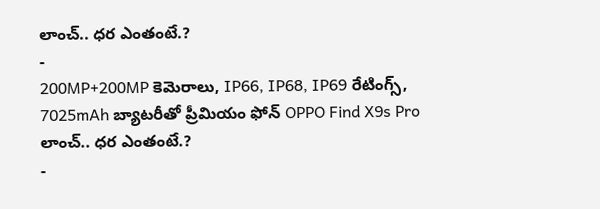లాంచ్.. ధర ఎంతంటే.?
-
200MP+200MP కెమెరాలు, IP66, IP68, IP69 రేటింగ్స్, 7025mAh బ్యాటరీతో ప్రీమియం ఫోన్ OPPO Find X9s Pro లాంచ్.. ధర ఎంతంటే.?
-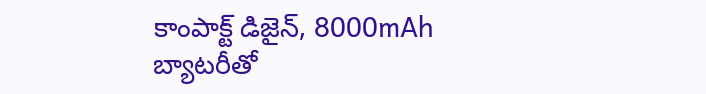కాంపాక్ట్ డిజైన్, 8000mAh బ్యాటరీతో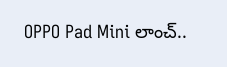OPPO Pad Mini లాంచ్..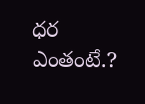ధర ఎంతంటే.?